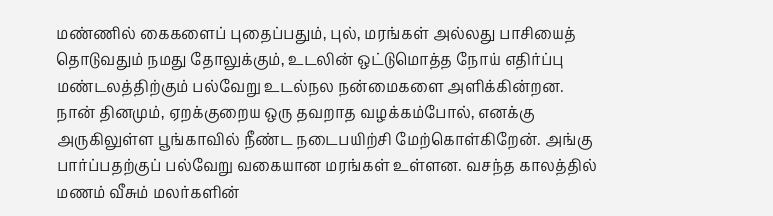மண்ணில் கைகளைப் புதைப்பதும், புல், மரங்கள் அல்லது பாசியைத் தொடுவதும் நமது தோலுக்கும், உடலின் ஒட்டுமொத்த நோய் எதிர்ப்பு மண்டலத்திற்கும் பல்வேறு உடல்நல நன்மைகளை அளிக்கின்றன. நான் தினமும், ஏறக்குறைய ஒரு தவறாத வழக்கம்போல், எனக்கு அருகிலுள்ள பூங்காவில் நீண்ட நடைபயிற்சி மேற்கொள்கிறேன். அங்கு பார்ப்பதற்குப் பல்வேறு வகையான மரங்கள் உள்ளன. வசந்த காலத்தில் மணம் வீசும் மலர்களின்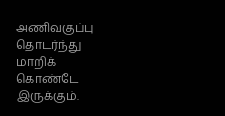அணிவகுப்பு தொடர்ந்து மாறிக் கொண்டே இருக்கும்.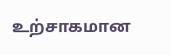உற்சாகமான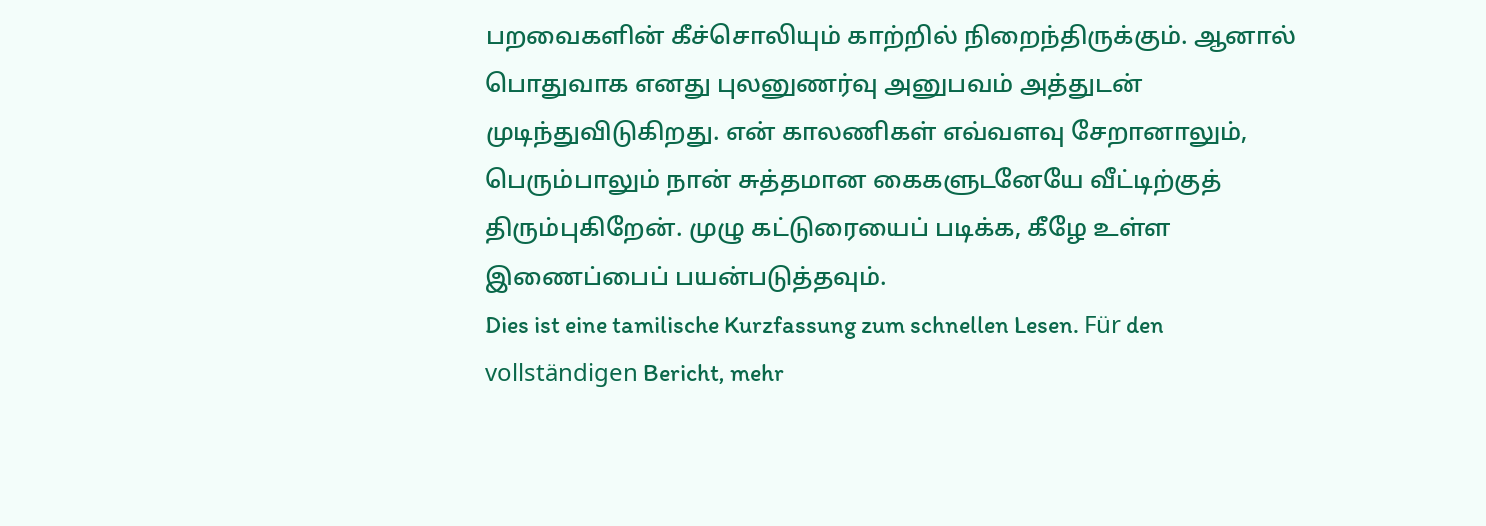பறவைகளின் கீச்சொலியும் காற்றில் நிறைந்திருக்கும். ஆனால் பொதுவாக எனது புலனுணர்வு அனுபவம் அத்துடன் முடிந்துவிடுகிறது. என் காலணிகள் எவ்வளவு சேறானாலும், பெரும்பாலும் நான் சுத்தமான கைகளுடனேயே வீட்டிற்குத் திரும்புகிறேன். முழு கட்டுரையைப் படிக்க, கீழே உள்ள இணைப்பைப் பயன்படுத்தவும்.
Dies ist eine tamilische Kurzfassung zum schnellen Lesen. Für den vollständigen Bericht, mehr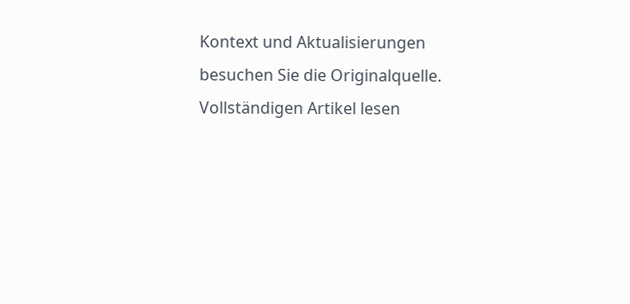Kontext und Aktualisierungen besuchen Sie die Originalquelle.
Vollständigen Artikel lesen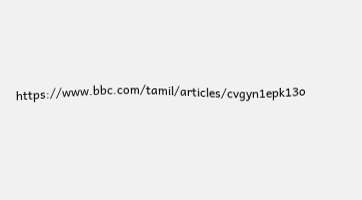https://www.bbc.com/tamil/articles/cvgyn1epk13o